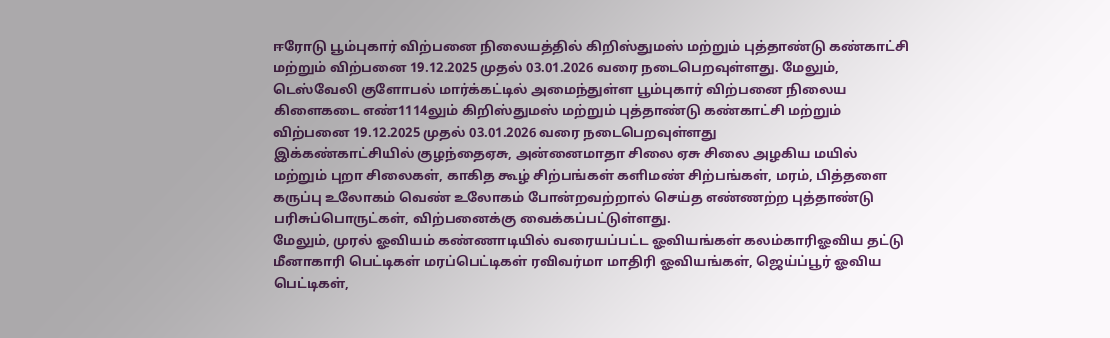ஈரோடு பூம்புகார் விற்பனை நிலையத்தில் கிறிஸ்துமஸ் மற்றும் புத்தாண்டு கண்காட்சி மற்றும் விற்பனை 19.12.2025 முதல் 03.01.2026 வரை நடைபெறவுள்ளது. மேலும், டெஸ்வேலி குளோபல் மார்க்கட்டில் அமைந்துள்ள பூம்புகார் விற்பனை நிலைய கிளைகடை எண்1114லும் கிறிஸ்துமஸ் மற்றும் புத்தாண்டு கண்காட்சி மற்றும் விற்பனை 19.12.2025 முதல் 03.01.2026 வரை நடைபெறவுள்ளது
இக்கண்காட்சியில் குழந்தைஏசு, அன்னைமாதா சிலை ஏசு சிலை அழகிய மயில் மற்றும் புறா சிலைகள், காகித கூழ் சிற்பங்கள் களிமண் சிற்பங்கள், மரம், பித்தளை கருப்பு உலோகம் வெண் உலோகம் போன்றவற்றால் செய்த எண்ணற்ற புத்தாண்டு பரிசுப்பொருட்கள், விற்பனைக்கு வைக்கப்பட்டுள்ளது.
மேலும், முரல் ஓவியம் கண்ணாடியில் வரையப்பட்ட ஓவியங்கள் கலம்காரிஓவிய தட்டு மீனாகாரி பெட்டிகள் மரப்பெட்டிகள் ரவிவர்மா மாதிரி ஓவியங்கள், ஜெய்ப்பூர் ஓவிய பெட்டிகள்,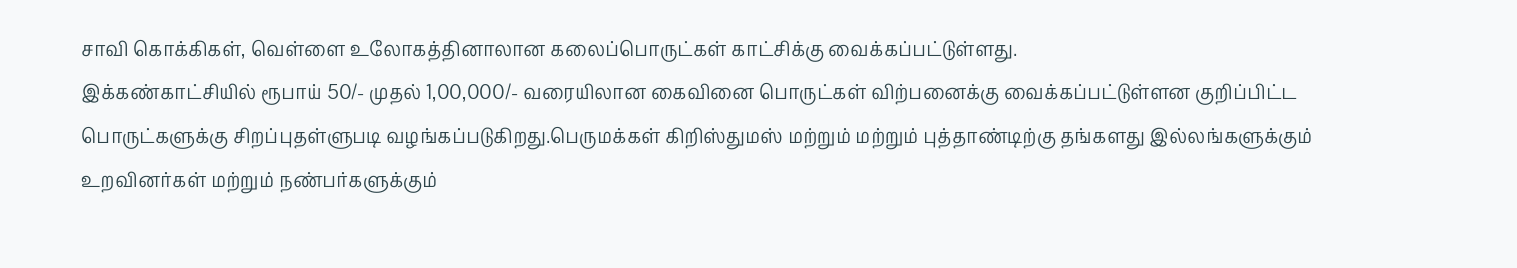சாவி கொக்கிகள், வெள்ளை உலோகத்தினாலான கலைப்பொருட்கள் காட்சிக்கு வைக்கப்பட்டுள்ளது.
இக்கண்காட்சியில் ரூபாய் 50/- முதல் 1,00,000/- வரையிலான கைவினை பொருட்கள் விற்பனைக்கு வைக்கப்பட்டுள்ளன குறிப்பிட்ட பொருட்களுக்கு சிறப்புதள்ளுபடி வழங்கப்படுகிறது.பெருமக்கள் கிறிஸ்துமஸ் மற்றும் மற்றும் புத்தாண்டிற்கு தங்களது இல்லங்களுக்கும் உறவினர்கள் மற்றும் நண்பர்களுக்கும்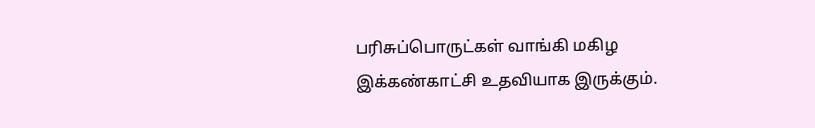பரிசுப்பொருட்கள் வாங்கி மகிழ இக்கண்காட்சி உதவியாக இருக்கும்.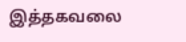இத்தகவலை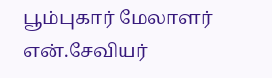பூம்புகார் மேலாளர் என்.சேவியர்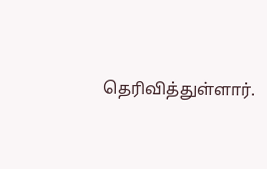தெரிவித்துள்ளார்.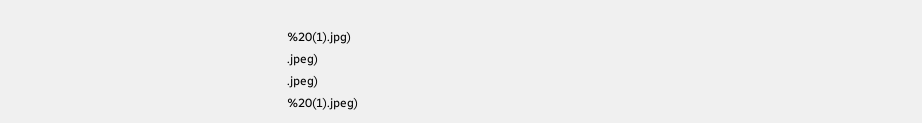%20(1).jpg)
.jpeg)
.jpeg)
%20(1).jpeg)